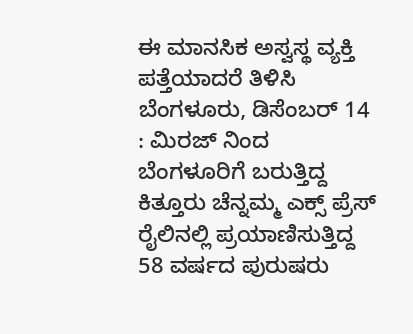ಈ ಮಾನಸಿಕ ಅಸ್ವಸ್ಥ ವ್ಯಕ್ತಿ ಪತ್ತೆಯಾದರೆ ತಿಳಿಸಿ
ಬೆಂಗಳೂರು, ಡಿಸೆಂಬರ್ 14 : ಮಿರಜ್ ನಿಂದ ಬೆಂಗಳೂರಿಗೆ ಬರುತ್ತಿದ್ದ ಕಿತ್ತೂರು ಚೆನ್ನಮ್ಮ ಎಕ್ಸ್ ಪ್ರೆಸ್ ರೈಲಿನಲ್ಲಿ ಪ್ರಯಾಣಿಸುತ್ತಿದ್ದ 58 ವರ್ಷದ ಪುರುಷರು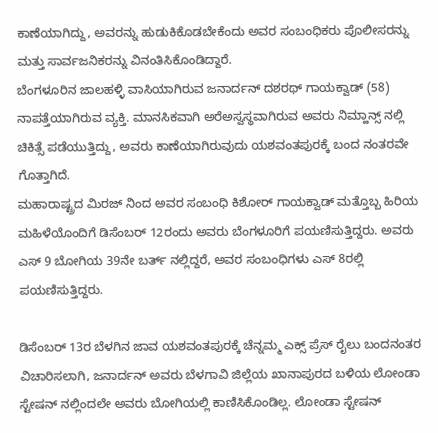ಕಾಣೆಯಾಗಿದ್ದು, ಅವರನ್ನು ಹುಡುಕಿಕೊಡಬೇಕೆಂದು ಅವರ ಸಂಬಂಧಿಕರು ಪೊಲೀಸರನ್ನು ಮತ್ತು ಸಾರ್ವಜನಿಕರನ್ನು ವಿನಂತಿಸಿಕೊಂಡಿದ್ದಾರೆ.
ಬೆಂಗಳೂರಿನ ಜಾಲಹಳ್ಳಿ ವಾಸಿಯಾಗಿರುವ ಜನಾರ್ದನ್ ದಶರಥ್ ಗಾಯಕ್ವಾಡ್ (58) ನಾಪತ್ತೆಯಾಗಿರುವ ವ್ಯಕ್ತಿ. ಮಾನಸಿಕವಾಗಿ ಅರೆಅಸ್ವಸ್ಥವಾಗಿರುವ ಅವರು ನಿಮ್ಹಾನ್ಸ್ ನಲ್ಲಿ ಚಿಕಿತ್ಸೆ ಪಡೆಯುತ್ತಿದ್ದು, ಅವರು ಕಾಣೆಯಾಗಿರುವುದು ಯಶವಂತಪುರಕ್ಕೆ ಬಂದ ನಂತರವೇ ಗೊತ್ತಾಗಿದೆ.
ಮಹಾರಾಷ್ಟ್ರದ ಮಿರಜ್ ನಿಂದ ಅವರ ಸಂಬಂಧಿ ಕಿಶೋರ್ ಗಾಯಕ್ವಾಡ್ ಮತ್ತೊಬ್ಬ ಹಿರಿಯ ಮಹಿಳೆಯೊಂದಿಗೆ ಡಿಸೆಂಬರ್ 12ರಂದು ಅವರು ಬೆಂಗಳೂರಿಗೆ ಪಯಣಿಸುತ್ತಿದ್ದರು. ಅವರು ಎಸ್ 9 ಬೋಗಿಯ 39ನೇ ಬರ್ತ್ ನಲ್ಲಿದ್ದರೆ, ಅವರ ಸಂಬಂಧಿಗಳು ಎಸ್ 8ರಲ್ಲಿ ಪಯಣಿಸುತ್ತಿದ್ದರು.

ಡಿಸೆಂಬರ್ 13ರ ಬೆಳಗಿನ ಜಾವ ಯಶವಂತಪುರಕ್ಕೆ ಚೆನ್ನಮ್ಮ ಎಕ್ಸ್ ಪ್ರೆಸ್ ರೈಲು ಬಂದನಂತರ ವಿಚಾರಿಸಲಾಗಿ, ಜನಾರ್ದನ್ ಅವರು ಬೆಳಗಾವಿ ಜಿಲ್ಲೆಯ ಖಾನಾಪುರದ ಬಳಿಯ ಲೋಂಡಾ ಸ್ಟೇಷನ್ ನಲ್ಲಿಂದಲೇ ಅವರು ಬೋಗಿಯಲ್ಲಿ ಕಾಣಿಸಿಕೊಂಡಿಲ್ಲ. ಲೋಂಡಾ ಸ್ಟೇಷನ್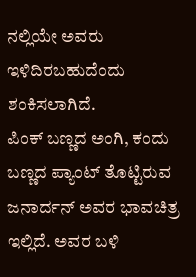ನಲ್ಲಿಯೇ ಅವರು ಇಳಿದಿರಬಹುದೆಂದು ಶಂಕಿಸಲಾಗಿದೆ.
ಪಿಂಕ್ ಬಣ್ಣದ ಅಂಗಿ, ಕಂದು ಬಣ್ಣದ ಪ್ಯಾಂಟ್ ತೊಟ್ಟಿರುವ ಜನಾರ್ದನ್ ಅವರ ಭಾವಚಿತ್ರ ಇಲ್ಲಿದೆ. ಅವರ ಬಳಿ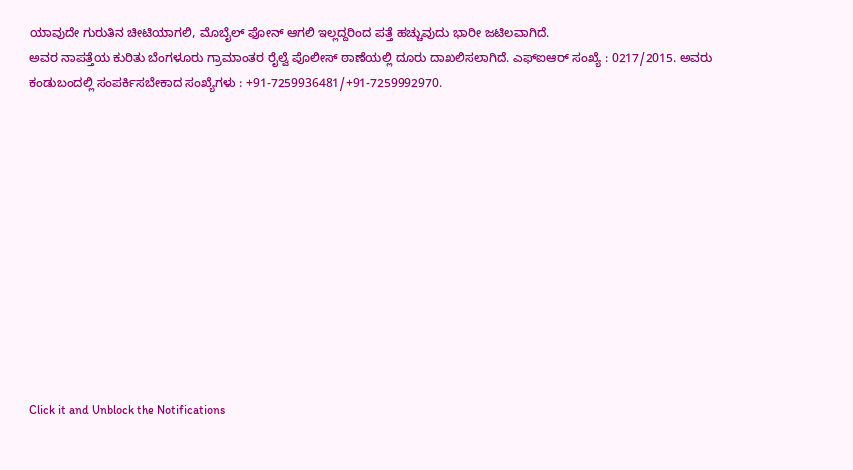ಯಾವುದೇ ಗುರುತಿನ ಚೀಟಿಯಾಗಲಿ, ಮೊಬೈಲ್ ಫೋನ್ ಆಗಲಿ ಇಲ್ಲದ್ದರಿಂದ ಪತ್ತೆ ಹಚ್ಚುವುದು ಭಾರೀ ಜಟಿಲವಾಗಿದೆ.
ಅವರ ನಾಪತ್ತೆಯ ಕುರಿತು ಬೆಂಗಳೂರು ಗ್ರಾಮಾಂತರ ರೈಲ್ವೆ ಪೊಲೀಸ್ ಠಾಣೆಯಲ್ಲಿ ದೂರು ದಾಖಲಿಸಲಾಗಿದೆ. ಎಫ್ಐಆರ್ ಸಂಖ್ಯೆ : 0217/2015. ಅವರು ಕಂಡುಬಂದಲ್ಲಿ ಸಂಪರ್ಕಿಸಬೇಕಾದ ಸಂಖ್ಯೆಗಳು : +91-7259936481/+91-7259992970.












Click it and Unblock the Notifications